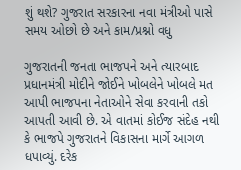શું થશે? ગુજરાત સરકારના નવા મંત્રીઓ પાસે સમય ઓછો છે અને કામ/પ્રશ્નો વધુ

ગુજરાતની જનતા ભાજપને અને ત્યારબાદ પ્રધાનમંત્રી મોદીને જોઈને ખોબલેને ખોબલે મત આપી ભાજપના નેતાઓને સેવા કરવાની તકો આપતી આવી છે. એ વાતમાં કોઈજ સંદેહ નથી કે ભાજપે ગુજરાતને વિકાસના માર્ગે આગળ ધપાવ્યું. દરેક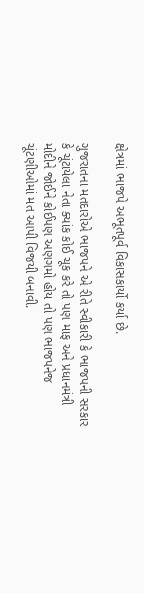ક્ષેત્રમાં ભાજપે અભૂતપૂર્વ વિકાસકાર્યો કર્યા છે.

ગુજરાતના મતદારોએ ભાજપને એ રીતે સ્વીકારી કે ભાજપની સરકાર કે ચૂંટાયેલા નેતા ક્યાંક કોઈ ચૂક કરે તો પણ માફ અને પ્રધાનમંત્રી મોદીને જોઈને કોઈપણ અણગમો હોય તો પણ ભાજપનેજ ચૂંટણીઓમાં મત આપી વિજયી બનાવી.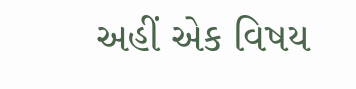અહીં એક વિષય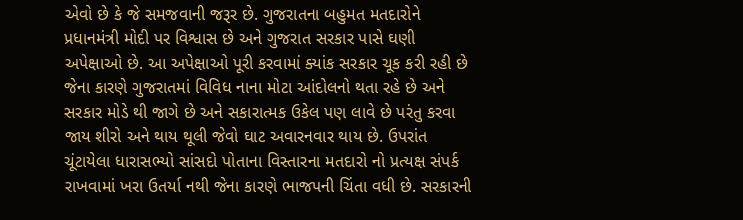એવો છે કે જે સમજવાની જરૂર છે. ગુજરાતના બહુમત મતદારોને પ્રધાનમંત્રી મોદી પર વિશ્વાસ છે અને ગુજરાત સરકાર પાસે ઘણી અપેક્ષાઓ છે. આ અપેક્ષાઓ પૂરી કરવામાં ક્યાંક સરકાર ચૂક કરી રહી છે જેના કારણે ગુજરાતમાં વિવિધ નાના મોટા આંદોલનો થતા રહે છે અને સરકાર મોડે થી જાગે છે અને સકારાત્મક ઉકેલ પણ લાવે છે પરંતુ કરવા જાય શીરો અને થાય થૂલી જેવો ઘાટ અવારનવાર થાય છે. ઉપરાંત ચૂંટાયેલા ધારાસભ્યો સાંસદો પોતાના વિસ્તારના મતદારો નો પ્રત્યક્ષ સંપર્ક રાખવામાં ખરા ઉતર્યા નથી જેના કારણે ભાજપની ચિંતા વધી છે. સરકારની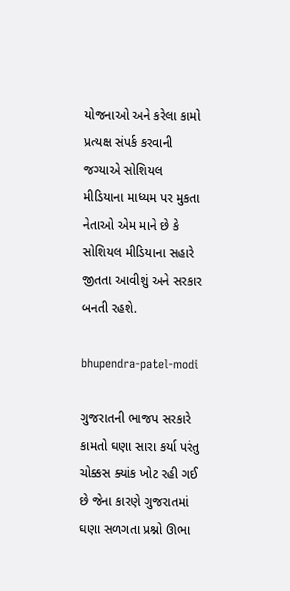યોજનાઓ અને કરેલા કામો પ્રત્યક્ષ સંપર્ક કરવાની જગ્યાએ સોશિયલ મીડિયાના માધ્યમ પર મુકતા નેતાઓ એમ માને છે કે સોશિયલ મીડિયાના સહારે જીતતા આવીશું અને સરકાર બનતી રહશે.

bhupendra-patel-modi

ગુજરાતની ભાજપ સરકારે કામતો ઘણા સારા કર્યા પરંતુ ચોક્કસ ક્યાંક ખોટ રહી ગઈ છે જેના કારણે ગુજરાતમાં ઘણા સળગતા પ્રશ્નો ઊભા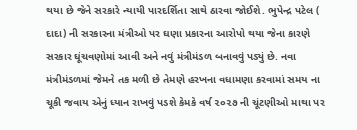થયા છે જેને સરકારે ન્યાયી પારદર્શિતા સાથે ઠારવા જોઈશે. ભુપેન્દ્ર પટેલ ( દાદા) ની સરકારના મંત્રીઓ પર ઘણા પ્રકારના આરોપો થયા જેના કારણે સરકાર ઘૂંચવણોમાં આવી અને નવું મંત્રીમંડળ બનાવવું પડ્યું છે. નવા મંત્રીમંડળમાં જેમને તક મળી છે તેમણે હરખના વધામણા કરવામાં સમય ના ચૂકી જવાય એનું ધ્યાન રાખવું પડશે કેમકે વર્ષ ૨૦૨૭ ની ચૂંટણીઓ માથા પર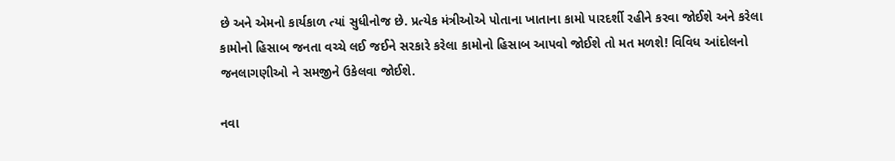છે અને એમનો કાર્યકાળ ત્યાં સુધીનોજ છે. પ્રત્યેક મંત્રીઓએ પોતાના ખાતાના કામો પારદર્શી રહીને કરવા જોઈશે અને કરેલા કામોનો હિસાબ જનતા વચ્ચે લઈ જઈને સરકારે કરેલા કામોનો હિસાબ આપવો જોઈશે તો મત મળશે! વિવિધ આંદોલનો જનલાગણીઓ ને સમજીને ઉકેલવા જોઈશે.

નવા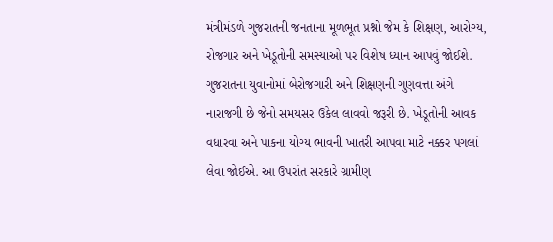મંત્રીમંડળે ગુજરાતની જનતાના મૂળભૂત પ્રશ્નો જેમ કે શિક્ષણ, આરોગ્ય, રોજગાર અને ખેડૂતોની સમસ્યાઓ પર વિશેષ ધ્યાન આપવું જોઈશે. ગુજરાતના યુવાનોમાં બેરોજગારી અને શિક્ષણની ગુણવત્તા અંગે નારાજગી છે જેનો સમયસર ઉકેલ લાવવો જરૂરી છે. ખેડૂતોની આવક વધારવા અને પાકના યોગ્ય ભાવની ખાતરી આપવા માટે નક્કર પગલાં લેવા જોઈએ. આ ઉપરાંત સરકારે ગ્રામીણ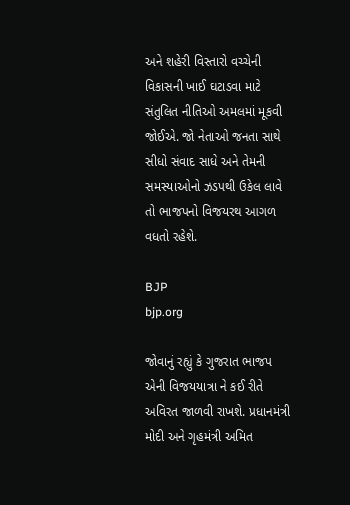અને શહેરી વિસ્તારો વચ્ચેની વિકાસની ખાઈ ઘટાડવા માટે સંતુલિત નીતિઓ અમલમાં મૂકવી જોઈએ. જો નેતાઓ જનતા સાથે સીધો સંવાદ સાધે અને તેમની સમસ્યાઓનો ઝડપથી ઉકેલ લાવે તો ભાજપનો વિજયરથ આગળ વધતો રહેશે.

BJP
bjp.org

જોવાનું રહ્યું કે ગુજરાત ભાજપ એની વિજયયાત્રા ને કઈ રીતે અવિરત જાળવી રાખશે. પ્રધાનમંત્રી મોદી અને ગૃહમંત્રી અમિત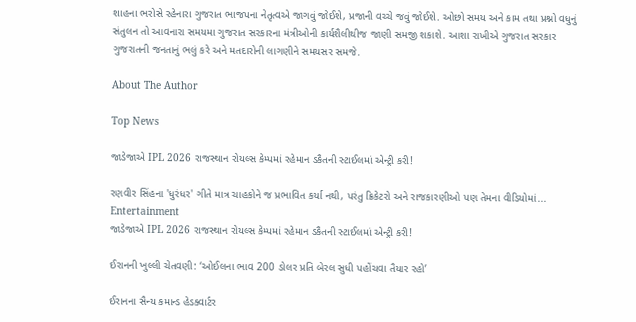શાહના ભરોસે રહેનારા ગુજરાત ભાજપના નેતૃત્વએ જાગવું જોઈશે, પ્રજાની વચ્ચે જવું જોઈશે. ઓછો સમય અને કામ તથા પ્રશ્નો વધુનું સંતુલન તો આવનારા સમયમા ગુજરાત સરકારના મંત્રીઓની કાર્યશૈલીથીજ જાણી સમજી શકાશે. આશા રાખીએ ગુજરાત સરકાર ગુજરાતની જનતાનું ભલું કરે અને મતદારોની લાગણીને સમયસર સમજે.

About The Author

Top News

જાડેજાએ IPL 2026 રાજસ્થાન રોયલ્સ કેમ્પમાં રહેમાન ડકૈતની સ્ટાઈલમાં એન્ટ્રી કરી!

રણવીર સિંહના 'ધુરંધર' ગીતે માત્ર ચાહકોને જ પ્રભાવિત કર્યા નથી, પરંતુ ક્રિકેટરો અને રાજકારણીઓ પણ તેમના વીડિયોમાં...
Entertainment
જાડેજાએ IPL 2026 રાજસ્થાન રોયલ્સ કેમ્પમાં રહેમાન ડકૈતની સ્ટાઈલમાં એન્ટ્રી કરી!

ઈરાનની ખુલ્લી ચેતવણી: ‘ઓઈલના ભાવ 200 ડોલર પ્રતિ બેરલ સુધી પહોંચવા તૈયાર રહો’

ઈરાનના સૈન્ય કમાન્ડ હેડક્વાર્ટર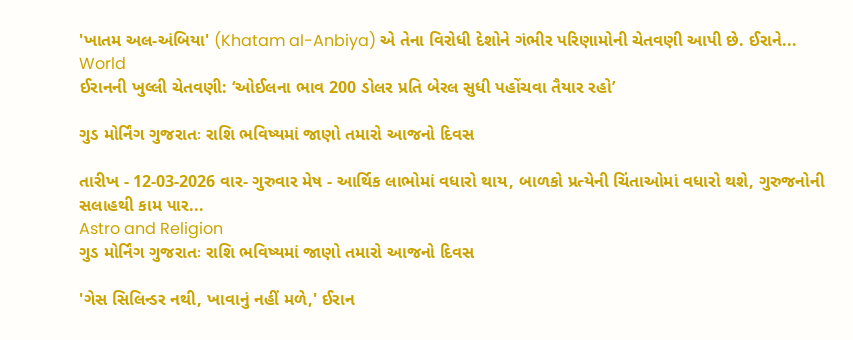'ખાતમ અલ-અંબિયા' (Khatam al-Anbiya) એ તેના વિરોધી દેશોને ગંભીર પરિણામોની ચેતવણી આપી છે. ઈરાને...
World
ઈરાનની ખુલ્લી ચેતવણી: ‘ઓઈલના ભાવ 200 ડોલર પ્રતિ બેરલ સુધી પહોંચવા તૈયાર રહો’

ગુડ મોર્નિંગ ગુજરાતઃ રાશિ ભવિષ્યમાં જાણો તમારો આજનો દિવસ

તારીખ - 12-03-2026 વાર- ગુરુવાર મેષ - આર્થિક લાભોમાં વધારો થાય, બાળકો પ્રત્યેની ચિંતાઓમાં વધારો થશે, ગુરુજનોની સલાહથી કામ પાર...
Astro and Religion
ગુડ મોર્નિંગ ગુજરાતઃ રાશિ ભવિષ્યમાં જાણો તમારો આજનો દિવસ

'ગેસ સિલિન્ડર નથી, ખાવાનું નહીં મળે,' ઈરાન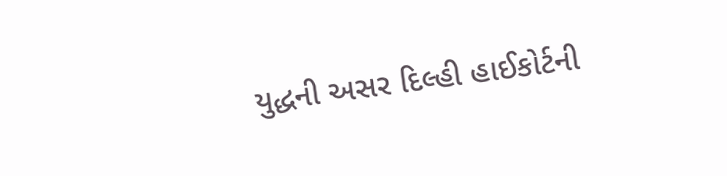યુદ્ધની અસર દિલ્હી હાઈકોર્ટની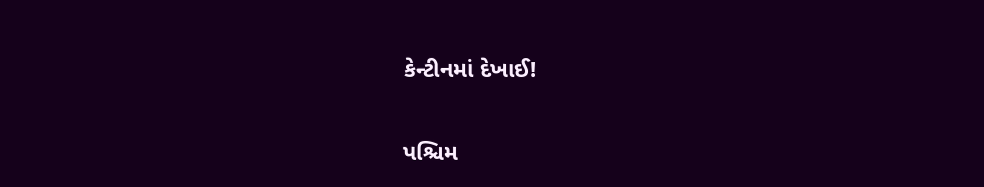કેન્ટીનમાં દેખાઈ!

પશ્ચિમ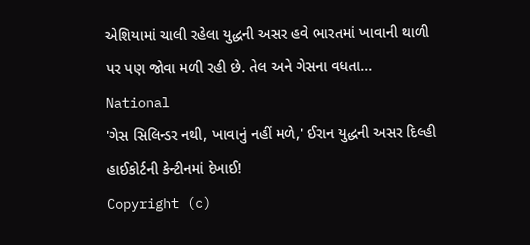એશિયામાં ચાલી રહેલા યુદ્ધની અસર હવે ભારતમાં ખાવાની થાળી પર પણ જોવા મળી રહી છે. તેલ અને ગેસના વધતા...
National
'ગેસ સિલિન્ડર નથી, ખાવાનું નહીં મળે,' ઈરાન યુદ્ધની અસર દિલ્હી હાઈકોર્ટની કેન્ટીનમાં દેખાઈ!
Copyright (c)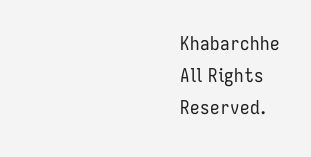Khabarchhe All Rights Reserved.